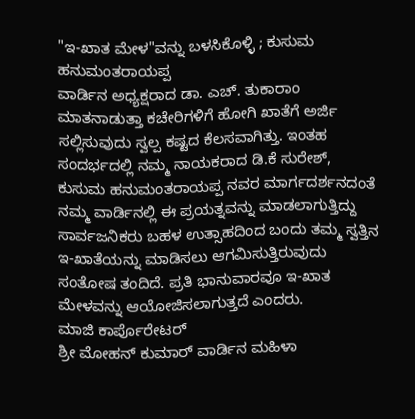"ಇ-ಖಾತ ಮೇಳ"ವನ್ನು ಬಳಸಿಕೊಳ್ಳಿ ; ಕುಸುಮ ಹನುಮಂತರಾಯಪ್ಪ
ವಾರ್ಡಿನ ಅಧ್ಯಕ್ಷರಾದ ಡಾ. ಎಚ್. ತುಕಾರಾಂ ಮಾತನಾಡುತ್ತಾ ಕಚೇರಿಗಳಿಗೆ ಹೋಗಿ ಖಾತೆಗೆ ಅರ್ಜಿ ಸಲ್ಲಿಸುವುದು ಸ್ವಲ್ಪ ಕಷ್ಟದ ಕೆಲಸವಾಗಿತ್ತು. ಇಂತಹ ಸಂದರ್ಭದಲ್ಲಿ ನಮ್ಮ ನಾಯಕರಾದ ಡಿ.ಕೆ ಸುರೇಶ್, ಕುಸುಮ ಹನುಮಂತರಾಯಪ್ಪ ನವರ ಮಾರ್ಗದರ್ಶನದಂತೆ ನಮ್ಮ ವಾರ್ಡಿನಲ್ಲಿ ಈ ಪ್ರಯತ್ನವನ್ನು ಮಾಡಲಾಗುತ್ತಿದ್ದು ಸಾರ್ವಜನಿಕರು ಬಹಳ ಉತ್ಸಾಹದಿಂದ ಬಂದು ತಮ್ಮ ಸ್ವತ್ತಿನ ಇ-ಖಾತೆಯನ್ನು ಮಾಡಿಸಲು ಆಗಮಿಸುತ್ತಿರುವುದು ಸಂತೋಷ ತಂದಿದೆ. ಪ್ರತಿ ಭಾನುವಾರವೂ ಇ-ಖಾತ ಮೇಳವನ್ನು ಆಯೋಜಿಸಲಾಗುತ್ತದೆ ಎಂದರು.
ಮಾಜಿ ಕಾರ್ಪೊರೇಟರ್
ಶ್ರೀ ಮೋಹನ್ ಕುಮಾರ್ ವಾರ್ಡಿನ ಮಹಿಳಾ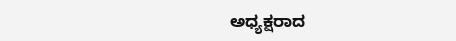ಅಧ್ಯಕ್ಷರಾದ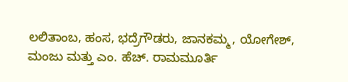ಲಲಿತಾಂಬ, ಹಂಸ, ಭದ್ರೆಗೌಡರು, ಜಾನಕಮ್ಮ, ಯೋಗೇಶ್, ಮಂಜು ಮತ್ತು ಎಂ. ಹೆಚ್. ರಾಮಮೂರ್ತಿ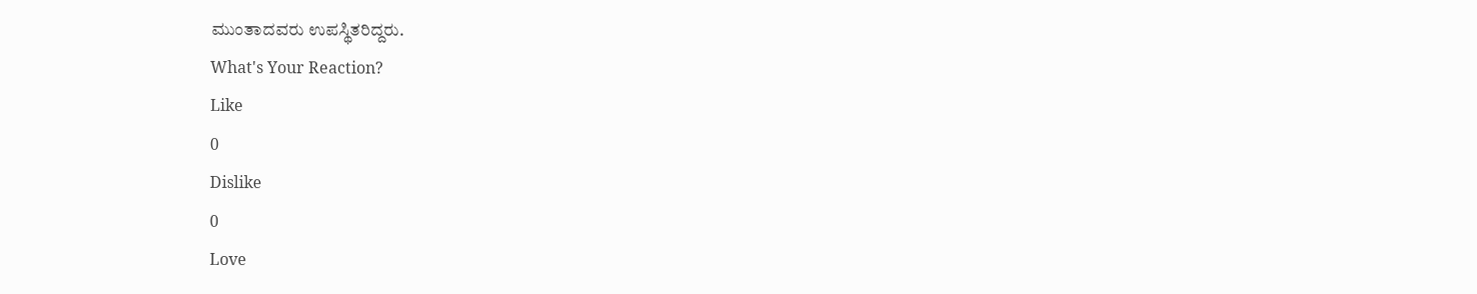ಮುಂತಾದವರು ಉಪಸ್ಥಿತರಿದ್ದರು.
What's Your Reaction?
Like
0
Dislike
0
Love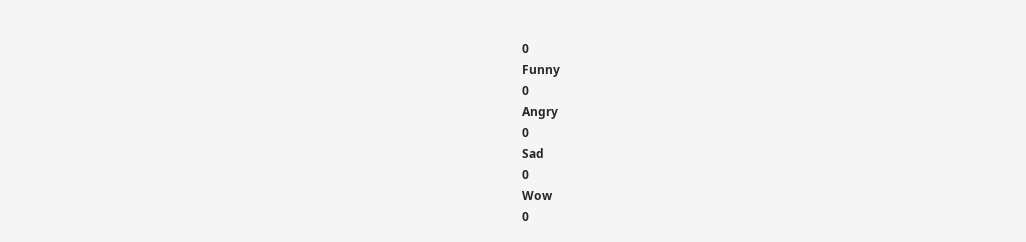0
Funny
0
Angry
0
Sad
0
Wow
0